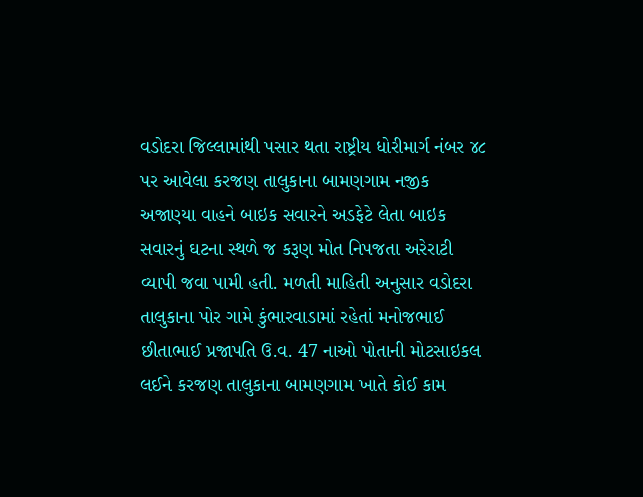વડોદરા જિલ્લામાંથી પસાર થતા રાષ્ટ્રીય ધોરીમાર્ગ નંબર ૪૮ પર આવેલા કરજણ તાલુકાના બામણગામ નજીક અજાણ્યા વાહને બાઇક સવારને અડફેટે લેતા બાઇક સવારનું ઘટના સ્થળે જ કરૂણ મોત નિપજતા અરેરાટી વ્યાપી જવા પામી હતી. મળતી માહિતી અનુસાર વડોદરા તાલુકાના પોર ગામે કુંભારવાડામાં રહેતાં મનોજભાઈ છીતાભાઈ પ્રજાપતિ ઉ.વ. 47 નાઓ પોતાની મોટસાઇકલ લઈને કરજણ તાલુકાના બામણગામ ખાતે કોઈ કામ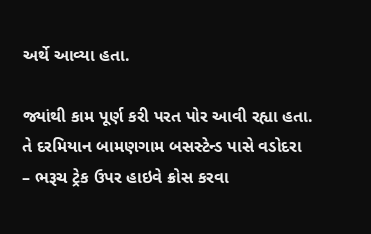અર્થે આવ્યા હતા.

જ્યાંથી કામ પૂર્ણ કરી પરત પોર આવી રહ્યા હતા. તે દરમિયાન બામણગામ બસસ્ટેન્ડ પાસે વડોદરા – ભરૂચ ટ્રેક ઉપર હાઇવે ક્રોસ કરવા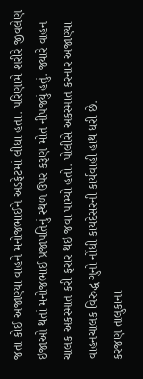જતા કોઈ અજાણ્યા વાહને મનોજભાઈને અડફેટમાં લીધા હતા. પરિણામે શરીરે જીવલેણ ઇજાઓ થતાં મનોજભાઈ પ્રજાપતિનું સ્થળ ઉપર કરૂણ મોત નીપજ્યું હતું. જ્યારે વાહન ચાલક અકસ્માત કરી ફરાર થઇ જવા પામ્યો હતો. પોલીસે અકસ્માત કરનાર અજાણ્યા વાહનચાલક વિરુદ્ધ ગુનો નોંધી કાયદેસરની કાર્યવાહી હાથ ધરી છે.
કરજણ તાલુકાના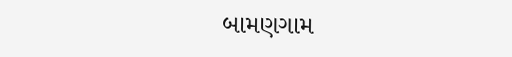બામણગામ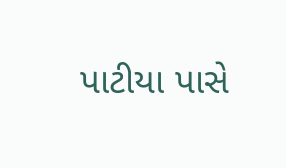પાટીયા પાસે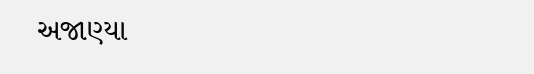અજાણ્યા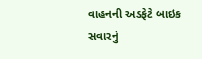વાહનની અડફેટે બાઇક સવારનું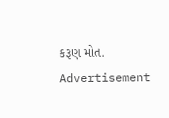કરૂણ મોત.
Advertisement